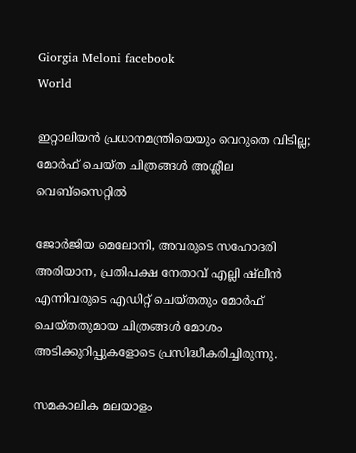Giorgia Meloni facebook
World

ഇറ്റാലിയന്‍ പ്രധാനമന്ത്രിയെയും വെറുതെ വിടില്ല; മോര്‍ഫ് ചെയ്ത ചിത്രങ്ങള്‍ അശ്ലീല വെബ്‌സൈറ്റില്‍

ജോര്‍ജിയ മെലോനി, അവരുടെ സഹോദരി അരിയാന, പ്രതിപക്ഷ നേതാവ് എല്ലി ഷ്ലീന്‍ എന്നിവരുടെ എഡിറ്റ് ചെയ്തതും മോര്‍ഫ് ചെയ്തതുമായ ചിത്രങ്ങള്‍ മോശം അടിക്കുറിപ്പുകളോടെ പ്രസിദ്ധീകരിച്ചിരുന്നു.

സമകാലിക മലയാളം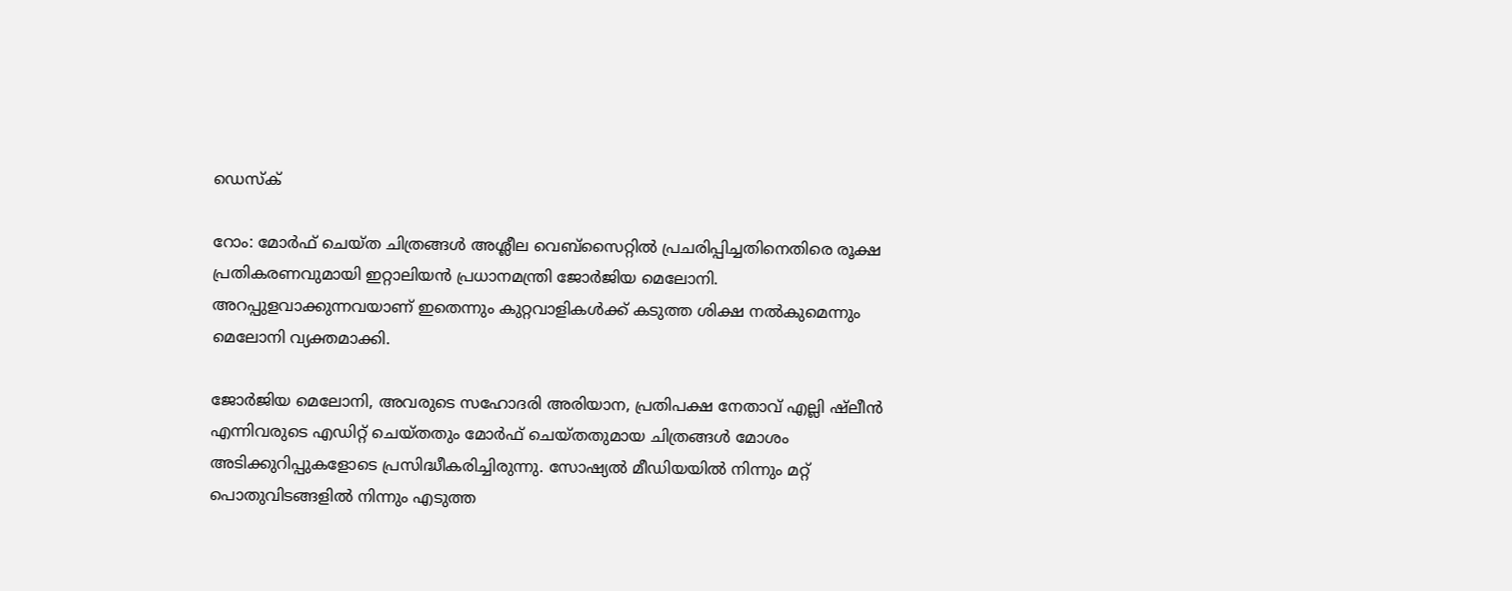ഡെസ്ക്

റോം: മോര്‍ഫ് ചെയ്ത ചിത്രങ്ങള്‍ അശ്ലീല വെബ്സൈറ്റില്‍ പ്രചരിപ്പിച്ചതിനെതിരെ രൂക്ഷ പ്രതികരണവുമായി ഇറ്റാലിയന്‍ പ്രധാനമന്ത്രി ജോര്‍ജിയ മെലോനി. അറപ്പുളവാക്കുന്നവയാണ് ഇതെന്നും കുറ്റവാളികള്‍ക്ക് കടുത്ത ശിക്ഷ നല്‍കുമെന്നും മെലോനി വ്യക്തമാക്കി.

ജോര്‍ജിയ മെലോനി, അവരുടെ സഹോദരി അരിയാന, പ്രതിപക്ഷ നേതാവ് എല്ലി ഷ്ലീന്‍ എന്നിവരുടെ എഡിറ്റ് ചെയ്തതും മോര്‍ഫ് ചെയ്തതുമായ ചിത്രങ്ങള്‍ മോശം അടിക്കുറിപ്പുകളോടെ പ്രസിദ്ധീകരിച്ചിരുന്നു. സോഷ്യല്‍ മീഡിയയില്‍ നിന്നും മറ്റ് പൊതുവിടങ്ങളില്‍ നിന്നും എടുത്ത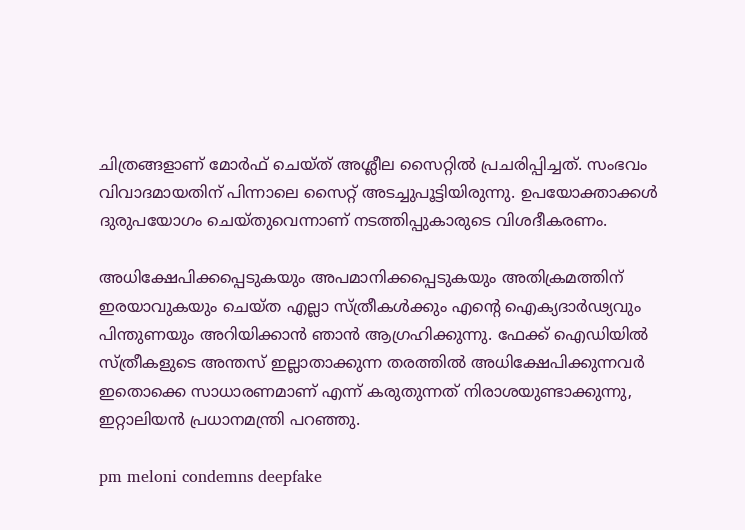ചിത്രങ്ങളാണ് മോര്‍ഫ് ചെയ്ത് അശ്ലീല സൈറ്റില്‍ പ്രചരിപ്പിച്ചത്. സംഭവം വിവാദമായതിന് പിന്നാലെ സൈറ്റ് അടച്ചുപൂട്ടിയിരുന്നു. ഉപയോക്താക്കള്‍ ദുരുപയോഗം ചെയ്തുവെന്നാണ് നടത്തിപ്പുകാരുടെ വിശദീകരണം.

അധിക്ഷേപിക്കപ്പെടുകയും അപമാനിക്കപ്പെടുകയും അതിക്രമത്തിന് ഇരയാവുകയും ചെയ്ത എല്ലാ സ്ത്രീകള്‍ക്കും എന്റെ ഐക്യദാര്‍ഢ്യവും പിന്തുണയും അറിയിക്കാന്‍ ഞാന്‍ ആഗ്രഹിക്കുന്നു. ഫേക്ക് ഐഡിയില്‍ സ്ത്രീകളുടെ അന്തസ് ഇല്ലാതാക്കുന്ന തരത്തില്‍ അധിക്ഷേപിക്കുന്നവര്‍ ഇതൊക്കെ സാധാരണമാണ് എന്ന് കരുതുന്നത് നിരാശയുണ്ടാക്കുന്നു, ഇറ്റാലിയന്‍ പ്രധാനമന്ത്രി പറഞ്ഞു.

pm meloni condemns deepfake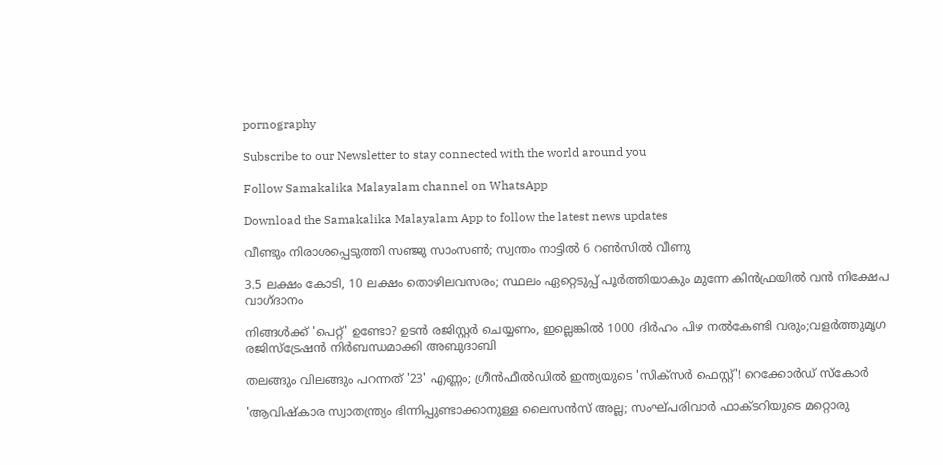pornography

Subscribe to our Newsletter to stay connected with the world around you

Follow Samakalika Malayalam channel on WhatsApp

Download the Samakalika Malayalam App to follow the latest news updates

വീണ്ടും നിരാശപ്പെടുത്തി സഞ്ജു സാംസണ്‍; സ്വന്തം നാട്ടില്‍ 6 റണ്‍സില്‍ വീണു

3.5 ലക്ഷം കോടി, 10 ലക്ഷം തൊഴിലവസരം; സ്ഥലം ഏറ്റെടുപ്പ് പൂര്‍ത്തിയാകും മുന്നേ കിന്‍ഫ്രയിൽ വന്‍ നിക്ഷേപ വാഗ്ദാനം

നിങ്ങൾക്ക് 'പെറ്റ്' ഉണ്ടോ? ഉടൻ രജിസ്റ്റർ ചെയ്യണം, ഇല്ലെങ്കിൽ 1000 ദിർഹം പിഴ നൽകേണ്ടി വരും;വളർത്തുമൃഗ രജിസ്ട്രേഷൻ നിർബന്ധമാക്കി അബുദാബി

തലങ്ങും വിലങ്ങും പറന്നത് '23' എണ്ണം; ഗ്രീൻഫീൽഡിൽ ഇന്ത്യയുടെ 'സിക്സർ‌ ഫെസ്റ്റ്'! റെക്കോര്‍ഡ് സ്‌കോർ

'ആവിഷ്‌കാര സ്വാതന്ത്ര്യം ഭിന്നിപ്പുണ്ടാക്കാനുള്ള ലൈസന്‍സ് അല്ല; സംഘ്പരിവാര്‍ ഫാക്ടറിയുടെ മറ്റൊരു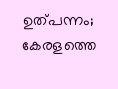ഉത്പന്നം; കേരളത്തെ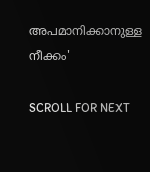അപമാനിക്കാനുള്ള നീക്കം'

SCROLL FOR NEXT